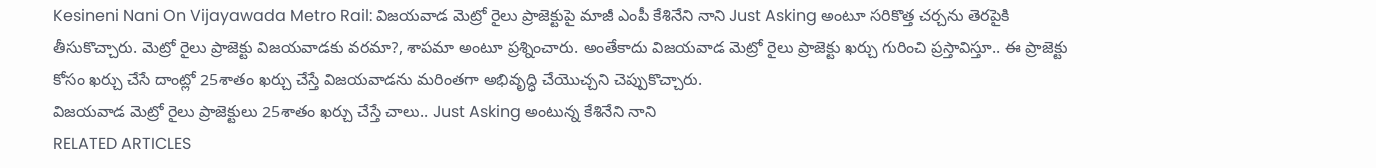Kesineni Nani On Vijayawada Metro Rail: విజయవాడ మెట్రో రైలు ప్రాజెక్టుపై మాజీ ఎంపీ కేశినేని నాని Just Asking అంటూ సరికొత్త చర్చను తెరపైకి తీసుకొచ్చారు. మెట్రో రైలు ప్రాజెక్టు విజయవాడకు వరమా?, శాపమా అంటూ ప్రశ్నించారు. అంతేకాదు విజయవాడ మెట్రో రైలు ప్రాజెక్టు ఖర్చు గురించి ప్రస్తావిస్తూ.. ఈ ప్రాజెక్టు కోసం ఖర్చు చేసే దాంట్లో 25శాతం ఖర్చు చేస్తే విజయవాడను మరింతగా అభివృద్ధి చేయొచ్చని చెప్పుకొచ్చారు.
విజయవాడ మెట్రో రైలు ప్రాజెక్టులు 25శాతం ఖర్చు చేస్తే చాలు.. Just Asking అంటున్న కేశినేని నాని
RELATED ARTICLES